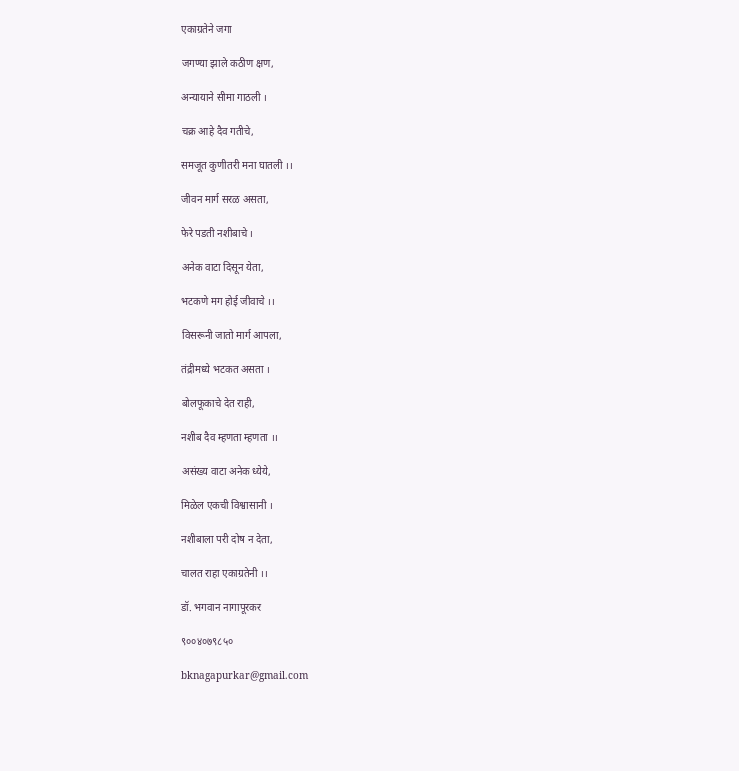एकाग्रतेने जगा

जगण्या झाले कठीण क्षण,

अन्यायाने सीमा गाठली ।

चक्र आहे दैव गतीचे,

समजूत कुणीतरी मना घातली ।।

जीवन मार्ग सरळ असता,

फेरे पडती नशीबाचे ।

अनेक वाटा दिसून येता,

भटकणे मग होई जीवाचे ।।

विसरूनी जातो मार्ग आपला,

तंद्रीमध्ये भटकत असता ।

बोलफूकाचे देत राही,

नशीब दैव म्हणता म्हणता ।।

असंख्य वाटा अनेक ध्येये,

मिळेल एकची विश्वासानी ।

नशीबाला परी दोष न देता,

चालत राहा एकाग्रतेनी ।।

डॉ. भगवान नागापूरकर

९००४०७९८५०

bknagapurkar@gmail.com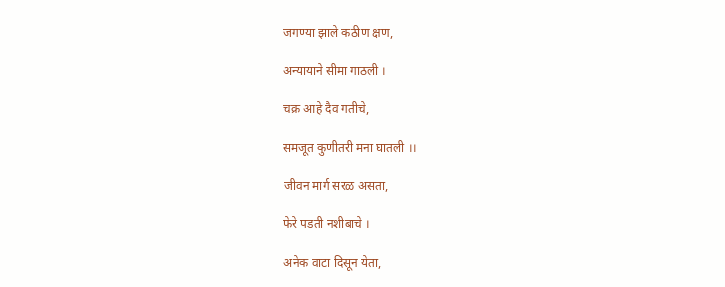जगण्या झाले कठीण क्षण,

अन्यायाने सीमा गाठली ।

चक्र आहे दैव गतीचे,

समजूत कुणीतरी मना घातली ।।

जीवन मार्ग सरळ असता,

फेरे पडती नशीबाचे ।

अनेक वाटा दिसून येता,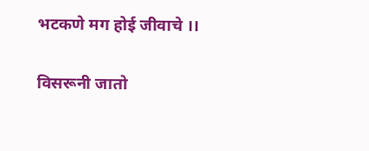भटकणे मग होई जीवाचे ।।

विसरूनी जातो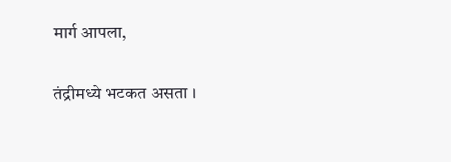मार्ग आपला,

तंद्रीमध्ये भटकत असता ।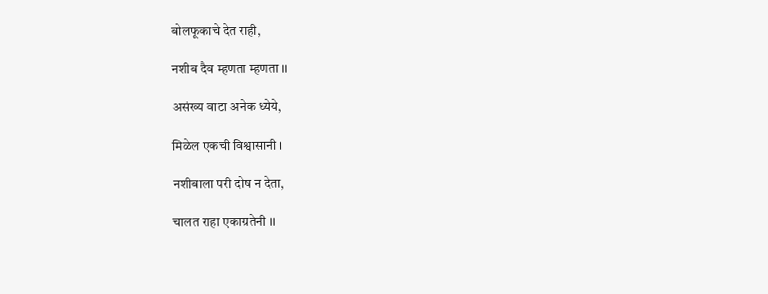बोलफूकाचे देत राही,

नशीब दैव म्हणता म्हणता ।।

असंख्य वाटा अनेक ध्येये,

मिळेल एकची विश्वासानी ।

नशीबाला परी दोष न देता,

चालत राहा एकाग्रतेनी ।।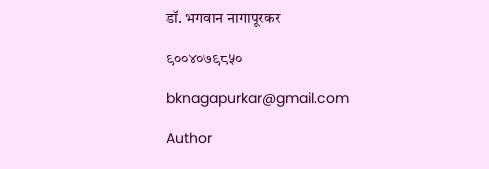डॉ. भगवान नागापूरकर

९००४०७९८५०

bknagapurkar@gmail.com

Author